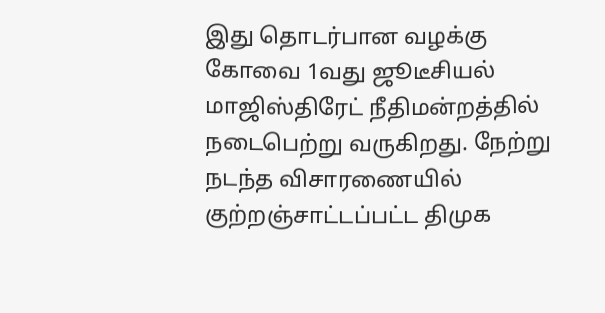இது தொடர்பான வழக்கு கோவை 1வது ஜூடீசியல் மாஜிஸ்திரேட் நீதிமன்றத்தில் நடைபெற்று வருகிறது. நேற்று நடந்த விசாரணையில் குற்றஞ்சாட்டப்பட்ட திமுக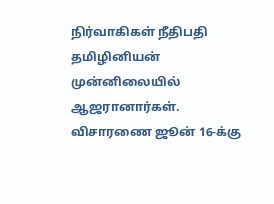நிர்வாகிகள் நீதிபதி தமிழினியன் முன்னிலையில் ஆஜரானார்கள். விசாரணை ஜூன் 16-க்கு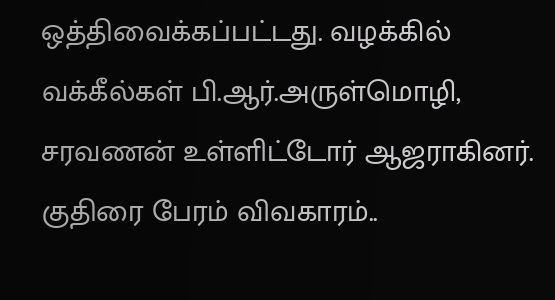ஒத்திவைக்கப்பட்டது. வழக்கில் வக்கீல்கள் பி.ஆர்.அருள்மொழி, சரவணன் உள்ளிட்டோர் ஆஜராகினர்.
குதிரை பேரம் விவகாரம்..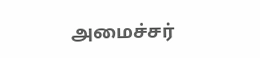அமைச்சர்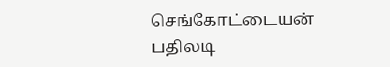செங்கோட்டையன் பதிலடி